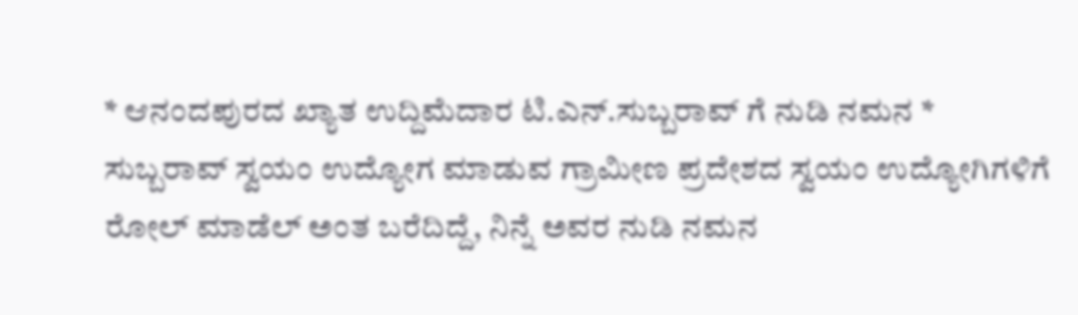* ಆನಂದಪುರದ ಖ್ಯಾತ ಉದ್ದಿಮೆದಾರ ಟಿ.ಎನ್.ಸುಬ್ಬರಾವ್ ಗೆ ನುಡಿ ನಮನ * ಸುಬ್ಬರಾವ್ ಸ್ವಯಂ ಉದ್ಯೋಗ ಮಾಡುವ ಗ್ರಾಮೀಣ ಪ್ರದೇಶದ ಸ್ವಯಂ ಉದ್ಯೋಗಿಗಳಿಗೆ ರೋಲ್ ಮಾಡೆಲ್ ಅಂತ ಬರೆದಿದ್ದೆ, ನಿನ್ನೆ ಅವರ ನುಡಿ ನಮನ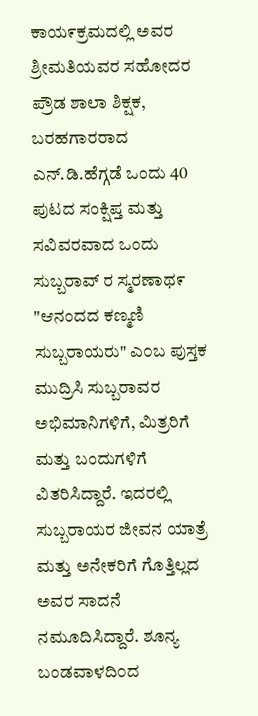ಕಾಯ೯ಕ್ರಮದಲ್ಲಿ ಅವರ ಶ್ರೀಮತಿಯವರ ಸಹೋದರ ಪ್ರೌಡ ಶಾಲಾ ಶಿಕ್ಷಕ, ಬರಹಗಾರರಾದ ಎನ್.ಡಿ.ಹೆಗ್ಗಡೆ ಒಂದು 40 ಪುಟದ ಸಂಕ್ಷಿಪ್ತ ಮತ್ತು ಸವಿವರವಾದ ಒಂದು ಸುಬ್ಬರಾವ್ ರ ಸ್ಮರಣಾಥ೯ "ಆನಂದದ ಕಣ್ಮಣಿ ಸುಬ್ಬರಾಯರು" ಎ೦ಬ ಪುಸ್ತಕ ಮುದ್ರಿಸಿ ಸುಬ್ಬರಾವರ ಅಭಿಮಾನಿಗಳಿಗೆ, ಮಿತ್ರರಿಗೆ ಮತ್ತು ಬಂದುಗಳಿಗೆ ವಿತರಿಸಿದ್ದಾರೆ. ಇದರಲ್ಲಿ ಸುಬ್ಬರಾಯರ ಜೀವನ ಯಾತ್ರೆ ಮತ್ತು ಅನೇಕರಿಗೆ ಗೊತ್ತಿಲ್ಲದ ಅವರ ಸಾದನೆ ನಮೂದಿಸಿದ್ದಾರೆ. ಶೂನ್ಯ ಬಂಡವಾಳದಿ೦ದ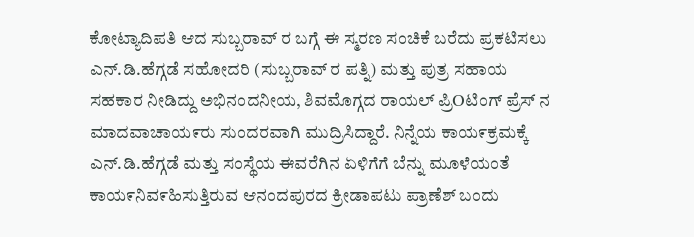ಕೋಟ್ಯಾದಿಪತಿ ಆದ ಸುಬ್ಬರಾವ್ ರ ಬಗ್ಗೆ ಈ ಸ್ಮರಣ ಸಂಚಿಕೆ ಬರೆದು ಪ್ರಕಟಿಸಲು ಎನ್.ಡಿ.ಹೆಗ್ಗಡೆ ಸಹೋದರಿ (ಸುಬ್ಬರಾವ್ ರ ಪತ್ನಿ) ಮತ್ತು ಪುತ್ರ ಸಹಾಯ ಸಹಕಾರ ನೀಡಿದ್ದು ಅಭಿನಂದನೀಯ, ಶಿವಮೊಗ್ಗದ ರಾಯಲ್ ಪ್ರಿOಟಿಂಗ್ ಪ್ರೆಸ್ ನ ಮಾದವಾಚಾಯ೯ರು ಸುಂದರವಾಗಿ ಮುದ್ರಿಸಿದ್ದಾರೆ. ನಿನ್ನೆಯ ಕಾಯ೯ಕ್ರಮಕ್ಕೆ ಎನ್.ಡಿ.ಹೆಗ್ಗಡೆ ಮತ್ತು ಸಂಸ್ಥೆಯ ಈವರೆಗಿನ ಏಳಿಗೆಗೆ ಬೆನ್ನು ಮೂಳೆಯಂತೆ ಕಾಯ೯ನಿವ೯ಹಿಸುತ್ತಿರುವ ಆನಂದಪುರದ ಕ್ರೀಡಾಪಟು ಪ್ರಾಣೆಶ್ ಬಂದು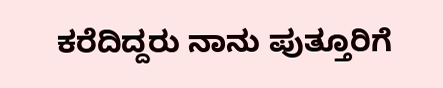ಕರೆದಿದ್ದರು ನಾನು ಪುತ್ತೂರಿಗೆ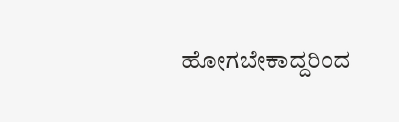ಹೋಗಬೇಕಾದ್ದರಿಂದ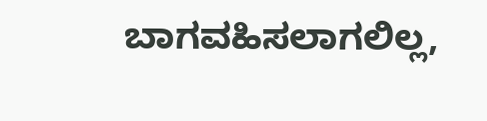ಬಾಗವಹಿಸಲಾಗಲಿಲ್ಲ,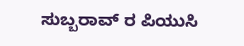ಸುಬ್ಬರಾವ್ ರ ಪಿಯುಸಿ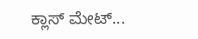ಕ್ಲಾಸ್ ಮೇಟ್...